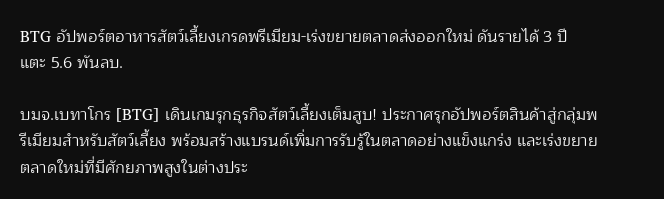BTG อัปพอร์ตอาหารสัตว์เลี้ยงเกรดพรีเมียม-เร่งขยายตลาดส่งออกใหม่ ดันรายได้ 3 ปี แตะ 5.6 พันลบ.

บมจ.เบทาโกร [BTG] เดินเกมรุกธุรกิจสัตว์เลี้ยงเต็มสูบ! ประกาศรุกอัปพอร์ตสินค้าสู่กลุ่มพรีเมียมสำหรับสัตว์เลี้ยง พร้อมสร้างแบรนด์เพิ่มการรับรู้ในตลาดอย่างแข็งแกร่ง และเร่งขยายตลาดใหม่ที่มีศักยภาพสูงในต่างประ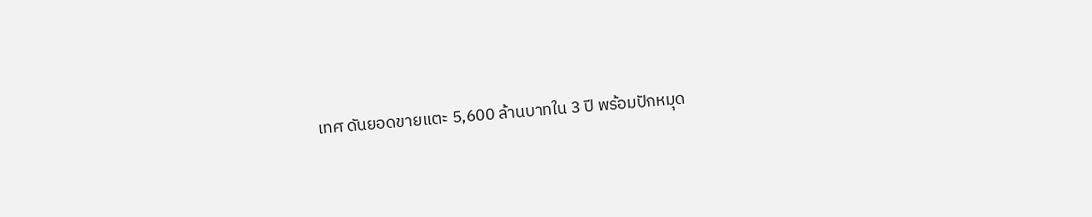เทศ ดันยอดขายแตะ 5,600 ล้านบาทใน 3 ปี พร้อมปักหมุด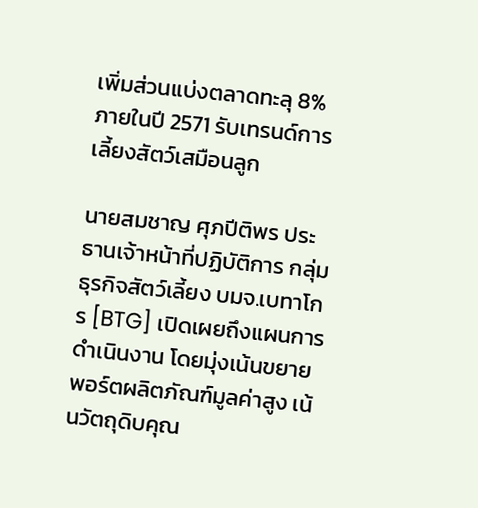เพิ่มส่วนแบ่งตลาดทะลุ 8% ภายในปี 2571 รับเทรนด์การเลี้ยงสัตว์เสมือนลูก

นายสมชาญ ศุภปีติพร ประธานเจ้าหน้าที่ปฏิบัติการ กลุ่มธุรกิจสัตว์เลี้ยง บมจ.เบทาโกร [BTG] เปิดเผยถึงแผนการดำเนินงาน โดยมุ่งเน้นขยายพอร์ตผลิตภัณฑ์มูลค่าสูง เน้นวัตถุดิบคุณ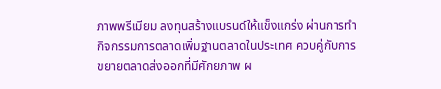ภาพพรีเมียม ลงทุนสร้างแบรนด์ให้แข็งแกร่ง ผ่านการทำกิจกรรมการตลาดเพิ่มฐานตลาดในประเทศ ควบคู่กับการขยายตลาดส่งออกที่มีศักยภาพ ผ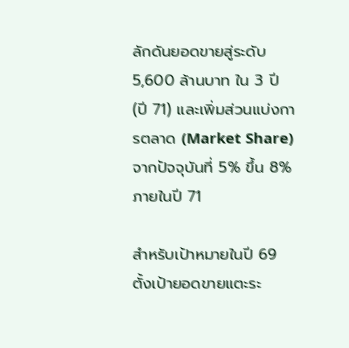ลักดันยอดขายสู่ระดับ 5,600 ล้านบาท ใน 3 ปี (ปี 71) และเพิ่มส่วนแบ่งการตลาด (Market Share) จากปัจจุบันที่ 5% ขึ้น 8% ภายในปี 71

สำหรับเป้าหมายในปี 69 ตั้งเป้ายอดขายแตะระ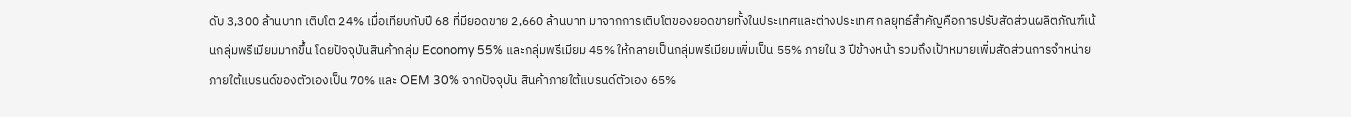ดับ 3,300 ล้านบาท เติบโต 24% เมื่อเทียบกับปี 68 ที่มียอดขาย 2,660 ล้านบาท มาจากการเติบโตของยอดขายทั้งในประเทศและต่างประเทศ กลยุทธ์สำคัญคือการปรับสัดส่วนผลิตภัณฑ์เน้นกลุ่มพรีเมียมมากขึ้น โดยปัจจุบันสินค้ากลุ่ม Economy 55% และกลุ่มพรีเมียม 45% ให้กลายเป็นกลุ่มพรีเมียมเพิ่มเป็น 55% ภายใน 3 ปีข้างหน้า รวมถึงเป้าหมายเพิ่มสัดส่วนการจำหน่ายภายใต้แบรนด์ของตัวเองเป็น 70% และ OEM 30% จากปัจจุบัน สินค้าภายใต้แบรนด์ตัวเอง 65%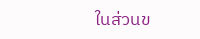ในส่วนข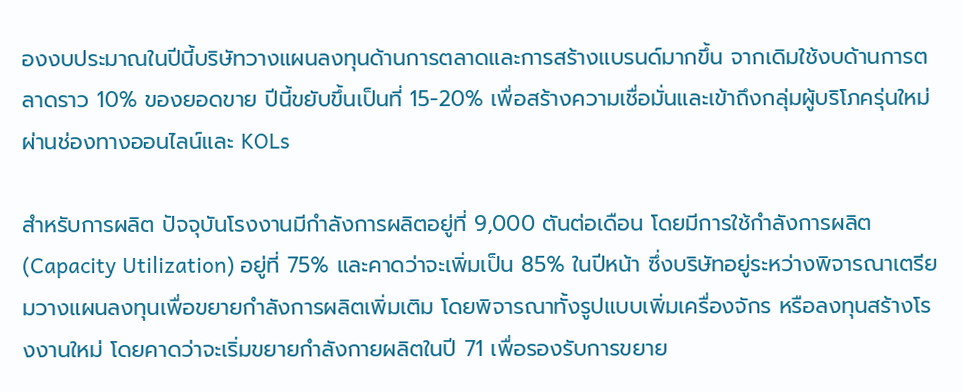องงบประมาณในปีนี้บริษัทวางแผนลงทุนด้านการตลาดและการสร้างแบรนด์มากขึ้น จากเดิมใช้งบด้านการตลาดราว 10% ของยอดขาย ปีนี้ขยับขึ้นเป็นที่ 15-20% เพื่อสร้างความเชื่อมั่นและเข้าถึงกลุ่มผู้บริโภครุ่นใหม่ผ่านช่องทางออนไลน์และ KOLs

สำหรับการผลิต ปัจจุบันโรงงานมีกำลังการผลิตอยู่ที่ 9,000 ตันต่อเดือน โดยมีการใช้กำลังการผลิต (Capacity Utilization) อยู่ที่ 75% และคาดว่าจะเพิ่มเป็น 85% ในปีหน้า ซึ่งบริษัทอยู่ระหว่างพิจารณาเตรียมวางแผนลงทุนเพื่อขยายกำลังการผลิตเพิ่มเติม โดยพิจารณาทั้งรูปแบบเพิ่มเครื่องจักร หรือลงทุนสร้างโรงงานใหม่ โดยคาดว่าจะเริ่มขยายกำลังกายผลิตในปี 71 เพื่อรองรับการขยาย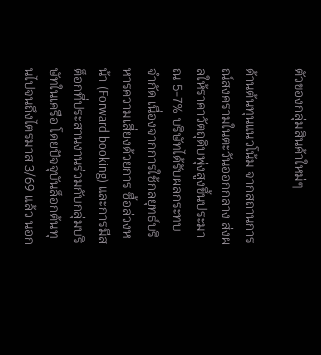ตัวของกลุ่มสินค้าใหม่ๆ

ด้านต้นทุนแนวโน้ม จากสถานการณ์สงครามในตะวันออกกลาง ส่งผลให้ราคาวัตถุดิบพุ่งสูงขึ้นประมาณ 5-7% บริษัทได้รับผลกระทบจำกัด เนื่องจากการใช้กลยุทธ์บริหารความเสี่ยงด้วยการ ซื้อล่วงหน้า (Forward booking) และการมีสต็อกที่ประสานงานร่วมกับกลุ่มบริษัทในเครือ โดยปัจจุบันล็อกต้นทุนไปจนถึงไตรมาส 3/69 แล้ว นอก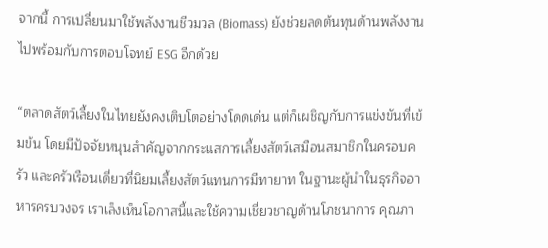จากนี้ การเปลี่ยนมาใช้พลังงานชีวมวล (Biomass) ยังช่วยลดต้นทุนด้านพลังงานไปพร้อมกับการตอบโจทย์ ESG อีกด้วย

“ตลาดสัตว์เลี้ยงในไทยยังคงเติบโตอย่างโดดเด่น แต่ก็เผชิญกับการแข่งขันที่เข้มข้น โดยมีปัจจัยหนุนสำคัญจากกระแสการเลี้ยงสัตว์เสมือนสมาชิกในครอบครัว และครัวเรือนเดี่ยวที่นิยมเลี้ยงสัตว์แทนการมีทายาท ในฐานะผู้นำในธุรกิจอาหารครบวงจร เราเล็งเห็นโอกาสนี้และใช้ความเชี่ยวชาญด้านโภชนาการ คุณภา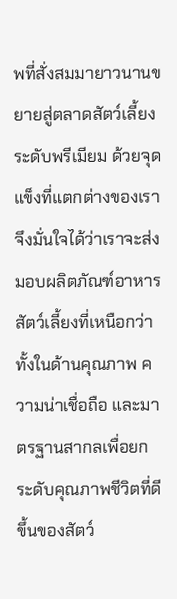พที่สั่งสมมายาวนานขยายสู่ตลาดสัตว์เลี้ยงระดับพรีเมียม ด้วยจุดแข็งที่แตกต่างของเรา จึงมั่นใจได้ว่าเราจะส่งมอบผลิตภัณฑ์อาหารสัตว์เลี้ยงที่เหนือกว่าทั้งในด้านคุณภาพ ความน่าเชื่อถือ และมาตรฐานสากลเพื่อยกระดับคุณภาพชีวิตที่ดีขึ้นของสัตว์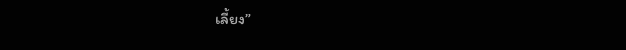เลี้ยง”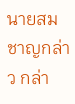นายสมชาญกล่าว กล่า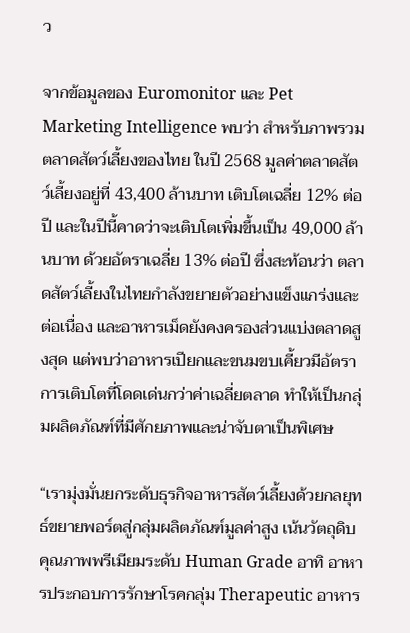ว

จากข้อมูลของ Euromonitor และ Pet Marketing Intelligence พบว่า สำหรับภาพรวมตลาดสัตว์เลี้ยงของไทย ในปี 2568 มูลค่าตลาดสัตว์เลี้ยงอยู่ที่ 43,400 ล้านบาท เติบโตเฉลี่ย 12% ต่อปี และในปีนี้คาดว่าจะเติบโตเพิ่มขึ้นเป็น 49,000 ล้านบาท ด้วยอัตราเฉลี่ย 13% ต่อปี ซึ่งสะท้อนว่า ตลาดสัตว์เลี้ยงในไทยกำลังขยายตัวอย่างแข็งแกร่งและต่อเนื่อง และอาหารเม็ดยังคงครองส่วนแบ่งตลาดสูงสุด แต่พบว่าอาหารเปียกและขนมขบเคี้ยวมีอัตราการเติบโตที่โดดเด่นกว่าค่าเฉลี่ยตลาด ทำให้เป็นกลุ่มผลิตภัณฑ์ที่มีศักยภาพและน่าจับตาเป็นพิเศษ

“เรามุ่งมั่นยกระดับธุรกิจอาหารสัตว์เลี้ยงด้วยกลยุทธ์ขยายพอร์ตสู่กลุ่มผลิตภัณฑ์มูลค่าสูง เน้นวัตถุดิบ คุณภาพพรีเมียมระดับ Human Grade อาทิ อาหารประกอบการรักษาโรคกลุ่ม Therapeutic อาหาร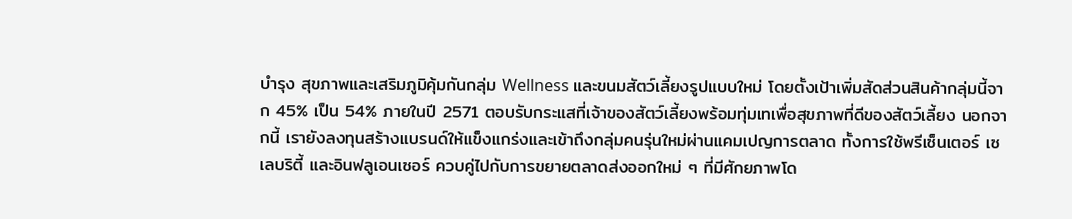บำรุง สุขภาพและเสริมภูมิคุ้มกันกลุ่ม Wellness และขนมสัตว์เลี้ยงรูปแบบใหม่ โดยตั้งเป้าเพิ่มสัดส่วนสินค้ากลุ่มนี้จาก 45% เป็น 54% ภายในปี 2571 ตอบรับกระแสที่เจ้าของสัตว์เลี้ยงพร้อมทุ่มเทเพื่อสุขภาพที่ดีของสัตว์เลี้ยง นอกจากนี้ เรายังลงทุนสร้างแบรนด์ให้แข็งแกร่งและเข้าถึงกลุ่มคนรุ่นใหม่ผ่านแคมเปญการตลาด ทั้งการใช้พรีเซ็นเตอร์ เซเลบริตี้ และอินฟลูเอนเซอร์ ควบคู่ไปกับการขยายตลาดส่งออกใหม่ ๆ ที่มีศักยภาพโด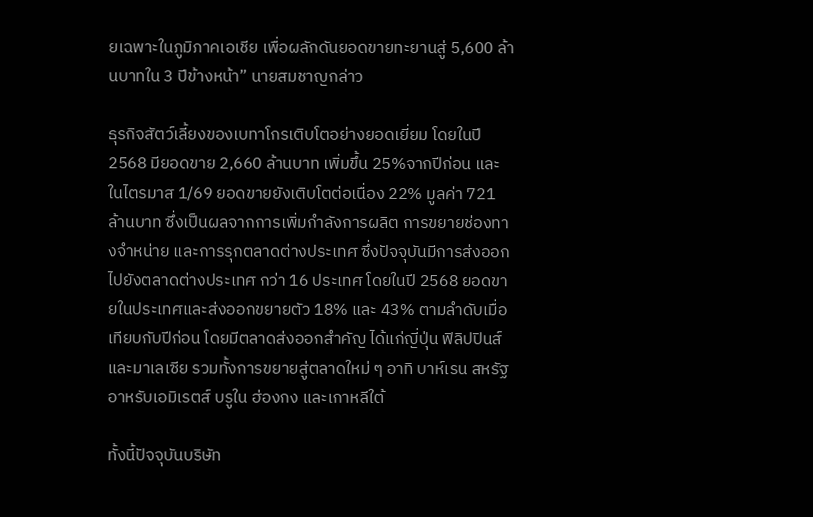ยเฉพาะในภูมิภาคเอเชีย เพื่อผลักดันยอดขายทะยานสู่ 5,600 ล้านบาทใน 3 ปีข้างหน้า” นายสมชาญกล่าว

ธุรกิจสัตว์เลี้ยงของเบทาโกรเติบโตอย่างยอดเยี่ยม โดยในปี 2568 มียอดขาย 2,660 ล้านบาท เพิ่มขึ้น 25%จากปีก่อน และในไตรมาส 1/69 ยอดขายยังเติบโตต่อเนื่อง 22% มูลค่า 721 ล้านบาท ซึ่งเป็นผลจากการเพิ่มกำลังการผลิต การขยายช่องทางจำหน่าย และการรุกตลาดต่างประเทศ ซึ่งปัจจุบันมีการส่งออกไปยังตลาดต่างประเทศ กว่า 16 ประเทศ โดยในปี 2568 ยอดขายในประเทศและส่งออกขยายตัว 18% และ 43% ตามลำดับเมื่อเทียบกับปีก่อน โดยมีตลาดส่งออกสำคัญ ได้แก่ญี่ปุ่น ฟิลิปปินส์ และมาเลเซีย รวมทั้งการขยายสู่ตลาดใหม่ ๆ อาทิ บาห์เรน สหรัฐอาหรับเอมิเรตส์ บรูใน ฮ่องกง และเกาหลีใต้

ทั้งนี้ปัจจุบันบริษัท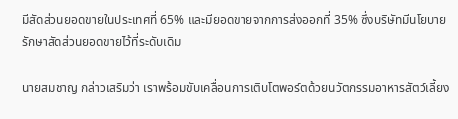มีสัดส่วนยอดขายในประเทศที่ 65% และมียอดขายจากการส่งออกที่ 35% ซึ่งบริษัทมีนโยบายรักษาสัดส่วนยอดขายไว้ที่ระดับเดิม

นายสมชาญ กล่าวเสริมว่า เราพร้อมขับเคลื่อนการเติบโตพอร์ตด้วยนวัตกรรมอาหารสัตว์เลี้ยง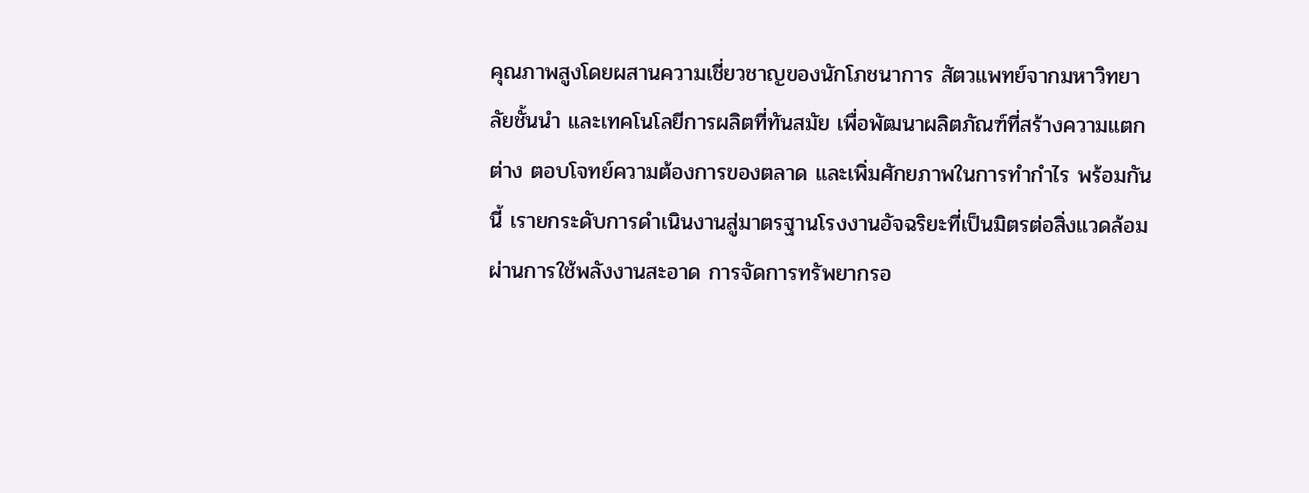คุณภาพสูงโดยผสานความเชี่ยวชาญของนักโภชนาการ สัตวแพทย์จากมหาวิทยาลัยชั้นนำ และเทคโนโลยีการผลิตที่ทันสมัย เพื่อพัฒนาผลิตภัณฑ์ที่สร้างความแตกต่าง ตอบโจทย์ความต้องการของตลาด และเพิ่มศักยภาพในการทำกำไร พร้อมกันนี้ เรายกระดับการดำเนินงานสู่มาตรฐานโรงงานอัจฉริยะที่เป็นมิตรต่อสิ่งแวดล้อม ผ่านการใช้พลังงานสะอาด การจัดการทรัพยากรอ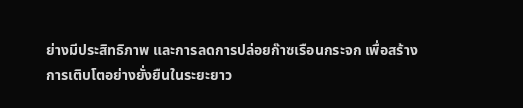ย่างมีประสิทธิภาพ และการลดการปล่อยก๊าซเรือนกระจก เพื่อสร้างการเติบโตอย่างยั่งยืนในระยะยาว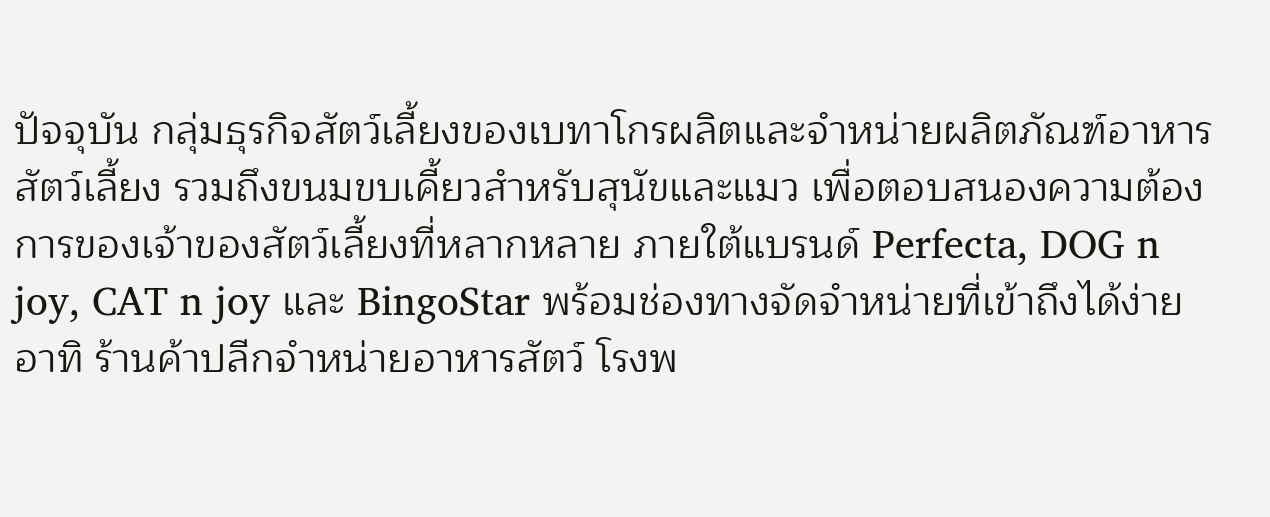ปัจจุบัน กลุ่มธุรกิจสัตว์เลี้ยงของเบทาโกรผลิตและจำหน่ายผลิตภัณฑ์อาหารสัตว์เลี้ยง รวมถึงขนมขบเคี้ยวสำหรับสุนัขและแมว เพื่อตอบสนองความต้องการของเจ้าของสัตว์เลี้ยงที่หลากหลาย ภายใต้แบรนด์ Perfecta, DOG n joy, CAT n joy และ BingoStar พร้อมช่องทางจัดจำหน่ายที่เข้าถึงได้ง่าย อาทิ ร้านค้าปลีกจำหน่ายอาหารสัตว์ โรงพ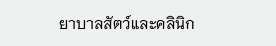ยาบาลสัตว์และคลินิก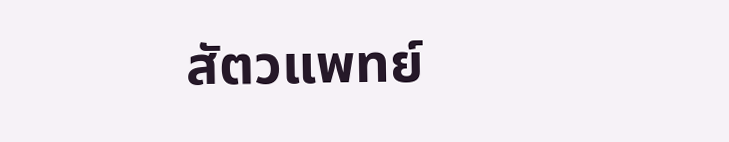สัตวแพทย์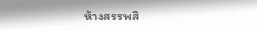ห้างสรรพสิ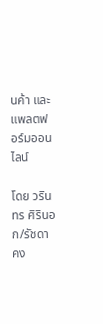นค้า และแพลตฟอร์มออนไลน์

โดย วรินทร ศิรินอก/รัชดา คง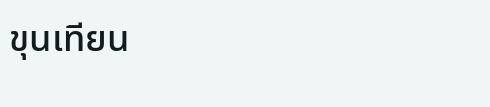ขุนเทียน